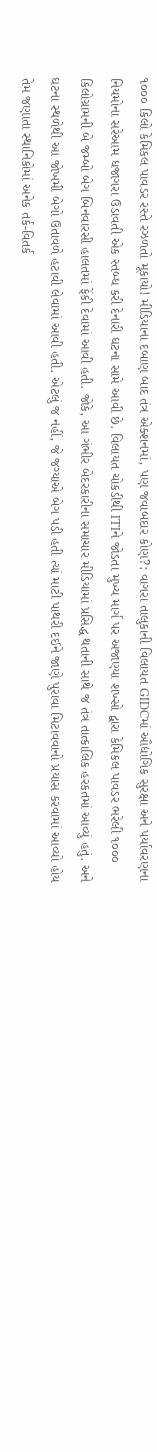૧૦૦૦ કિલો કેમિકલ પાવડર રસ્તે રઝળતો મૂકાયો! મીડિયાના દબાણ બાદ તંત્ર એક્શનમાં, પણ જવાબદાર કોણ?: વાગરા તાલુકાની વિલાયત GIDCમાં ઔદ્યોગિક સુરક્ષા અને પર્યાવરણના નિયમોના સરેઆમ ધજાગરા ઉડાવતી એક સ્તબ્ધ કરી દેનારી ઘટના સામે આવી છે. વિલાયત ચોકડીથી ITIને જોડતા મુખ્ય માર્ગ પર અજાણ્યા શખ્સો દ્વારા કેમિકલ પાવડર ભરેલી ૧૦૦૦ કિલોગ્રામની બે જમ્બો બેગ બિનવારસી હાલતમાં ફેંકી દેવામાં આવી હતી. જોકે, આ ગંભીર બેદરકારીના સમાચાર મીડિયામાં પ્રસિદ્ધ થતાની સાથે જ તંત્ર તાત્કાલિક હરકતમાં આવ્યું હતું. અને ઘટના સ્થળેથી આ જોખમી બેગો ઉતાવળે હટાવી લેવામાં આવી હતી. એટલું જ નહીં, જે જગ્યાએ બેગ પડી હતી ત્યાં માટી પાથરી દઈને જાણે પુરાવા મિટાવવાનો પ્રયાસ કરવામાં આવ્યો હોય તેમ જણાતા સ્થાનિકોમાં અનેક તર્ક-વિતર્ક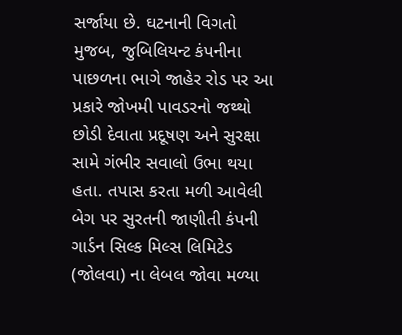સર્જાયા છે. ઘટનાની વિગતો મુજબ, જુબિલિયન્ટ કંપનીના પાછળના ભાગે જાહેર રોડ પર આ પ્રકારે જોખમી પાવડરનો જથ્થો છોડી દેવાતા પ્રદૂષણ અને સુરક્ષા સામે ગંભીર સવાલો ઉભા થયા હતા. તપાસ કરતા મળી આવેલી બેગ પર સુરતની જાણીતી કંપની ગાર્ડન સિલ્ક મિલ્સ લિમિટેડ (જોલવા) ના લેબલ જોવા મળ્યા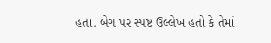હતા. બેગ પર સ્પષ્ટ ઉલ્લેખ હતો કે તેમાં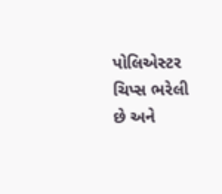પોલિએસ્ટર ચિપ્સ ભરેલી છે અને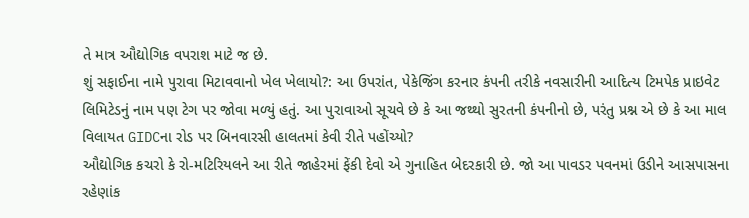તે માત્ર ઔદ્યોગિક વપરાશ માટે જ છે.
શું સફાઈના નામે પુરાવા મિટાવવાનો ખેલ ખેલાયો?: આ ઉપરાંત, પેકેજિંગ કરનાર કંપની તરીકે નવસારીની આદિત્ય ટિમપેક પ્રાઇવેટ લિમિટેડનું નામ પણ ટેગ પર જોવા મળ્યું હતું. આ પુરાવાઓ સૂચવે છે કે આ જથ્થો સુરતની કંપનીનો છે, પરંતુ પ્રશ્ન એ છે કે આ માલ વિલાયત GIDCના રોડ પર બિનવારસી હાલતમાં કેવી રીતે પહોંચ્યો?
ઔદ્યોગિક કચરો કે રો-મટિરિયલને આ રીતે જાહેરમાં ફેંકી દેવો એ ગુનાહિત બેદરકારી છે. જો આ પાવડર પવનમાં ઉડીને આસપાસના રહેણાંક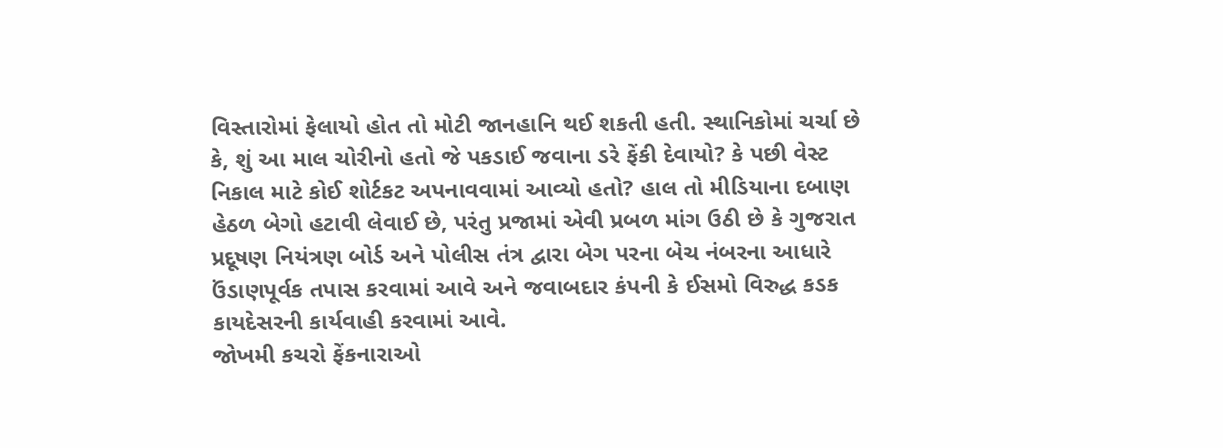વિસ્તારોમાં ફેલાયો હોત તો મોટી જાનહાનિ થઈ શકતી હતી. સ્થાનિકોમાં ચર્ચા છે કે, શું આ માલ ચોરીનો હતો જે પકડાઈ જવાના ડરે ફેંકી દેવાયો? કે પછી વેસ્ટ નિકાલ માટે કોઈ શોર્ટકટ અપનાવવામાં આવ્યો હતો? હાલ તો મીડિયાના દબાણ હેઠળ બેગો હટાવી લેવાઈ છે, પરંતુ પ્રજામાં એવી પ્રબળ માંગ ઉઠી છે કે ગુજરાત પ્રદૂષણ નિયંત્રણ બોર્ડ અને પોલીસ તંત્ર દ્વારા બેગ પરના બેચ નંબરના આધારે ઉંડાણપૂર્વક તપાસ કરવામાં આવે અને જવાબદાર કંપની કે ઈસમો વિરુદ્ધ કડક કાયદેસરની કાર્યવાહી કરવામાં આવે.
જોખમી કચરો ફેંકનારાઓ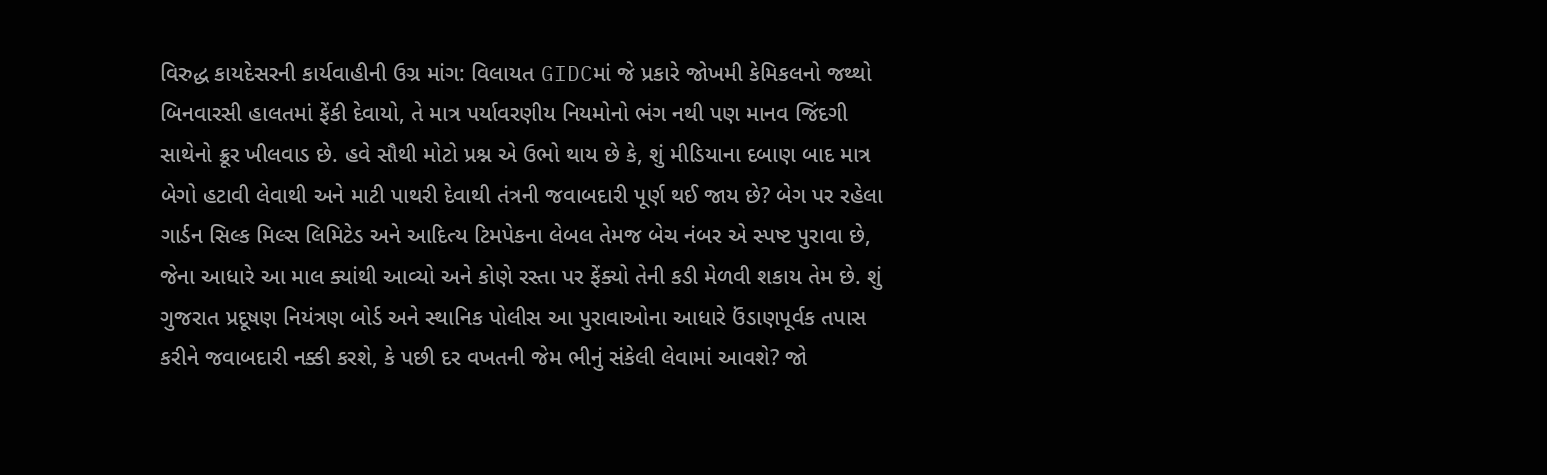વિરુદ્ધ કાયદેસરની કાર્યવાહીની ઉગ્ર માંગ: વિલાયત GIDCમાં જે પ્રકારે જોખમી કેમિકલનો જથ્થો બિનવારસી હાલતમાં ફેંકી દેવાયો, તે માત્ર પર્યાવરણીય નિયમોનો ભંગ નથી પણ માનવ જિંદગી સાથેનો ક્રૂર ખીલવાડ છે. હવે સૌથી મોટો પ્રશ્ન એ ઉભો થાય છે કે, શું મીડિયાના દબાણ બાદ માત્ર બેગો હટાવી લેવાથી અને માટી પાથરી દેવાથી તંત્રની જવાબદારી પૂર્ણ થઈ જાય છે? બેગ પર રહેલા ગાર્ડન સિલ્ક મિલ્સ લિમિટેડ અને આદિત્ય ટિમપેકના લેબલ તેમજ બેચ નંબર એ સ્પષ્ટ પુરાવા છે, જેના આધારે આ માલ ક્યાંથી આવ્યો અને કોણે રસ્તા પર ફેંક્યો તેની કડી મેળવી શકાય તેમ છે. શું ગુજરાત પ્રદૂષણ નિયંત્રણ બોર્ડ અને સ્થાનિક પોલીસ આ પુરાવાઓના આધારે ઉંડાણપૂર્વક તપાસ કરીને જવાબદારી નક્કી કરશે, કે પછી દર વખતની જેમ ભીનું સંકેલી લેવામાં આવશે? જો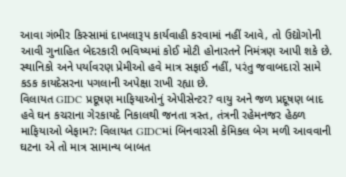આવા ગંભીર કિસ્સામાં દાખલારૂપ કાર્યવાહી કરવામાં નહીં આવે, તો ઉદ્યોગોની આવી ગુનાહિત બેદરકારી ભવિષ્યમાં કોઈ મોટી હોનારતને નિમંત્રણ આપી શકે છે. સ્થાનિકો અને પર્યાવરણ પ્રેમીઓ હવે માત્ર સફાઈ નહીં, પરંતુ જવાબદારો સામે કડક કાયદેસરના પગલાની અપેક્ષા રાખી રહ્યા છે.
વિલાયત GIDC પ્રદૂષણ માફિયાઓનું એપીસેન્ટર? વાયુ અને જળ પ્રદૂષણ બાદ હવે ઘન કચરાના ગેરકાયદે નિકાલથી જનતા ત્રસ્ત, તંત્રની રહેમનજર હેઠળ માફિયાઓ બેફામ?: વિલાયત GIDCમાં બિનવારસી કેમિકલ બેગ મળી આવવાની ઘટના એ તો માત્ર સામાન્ય બાબત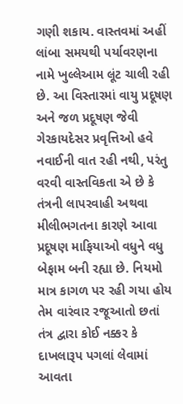ગણી શકાય. વાસ્તવમાં અહીં લાંબા સમયથી પર્યાવરણના નામે ખુલ્લેઆમ લૂંટ ચાલી રહી છે. આ વિસ્તારમાં વાયુ પ્રદૂષણ અને જળ પ્રદૂષણ જેવી ગેરકાયદેસર પ્રવૃત્તિઓ હવે નવાઈની વાત રહી નથી, પરંતુ વરવી વાસ્તવિકતા એ છે કે તંત્રની લાપરવાહી અથવા મીલીભગતના કારણે આવા પ્રદૂષણ માફિયાઓ વધુને વધુ બેફામ બની રહ્યા છે. નિયમો માત્ર કાગળ પર રહી ગયા હોય તેમ વારંવાર રજૂઆતો છતાં તંત્ર દ્વારા કોઈ નક્કર કે દાખલારૂપ પગલાં લેવામાં આવતા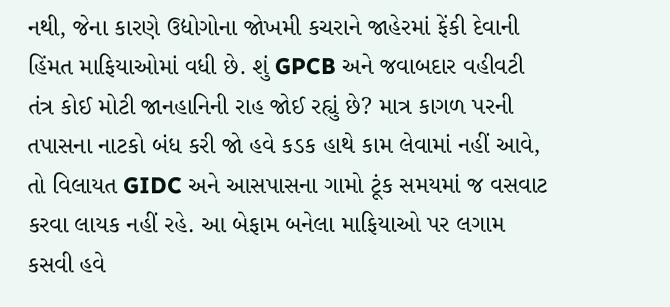નથી, જેના કારણે ઉદ્યોગોના જોખમી કચરાને જાહેરમાં ફેંકી દેવાની હિંમત માફિયાઓમાં વધી છે. શું GPCB અને જવાબદાર વહીવટી તંત્ર કોઈ મોટી જાનહાનિની રાહ જોઈ રહ્યું છે? માત્ર કાગળ પરની તપાસના નાટકો બંધ કરી જો હવે કડક હાથે કામ લેવામાં નહીં આવે, તો વિલાયત GIDC અને આસપાસના ગામો ટૂંક સમયમાં જ વસવાટ કરવા લાયક નહીં રહે. આ બેફામ બનેલા માફિયાઓ પર લગામ કસવી હવે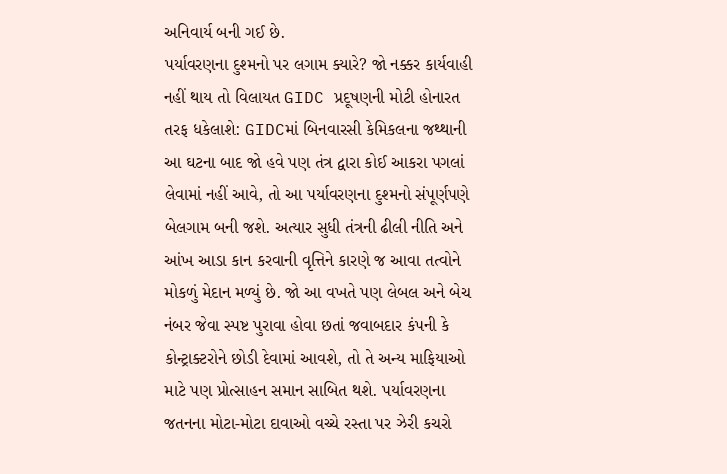અનિવાર્ય બની ગઈ છે.
પર્યાવરણના દુશ્મનો પર લગામ ક્યારે? જો નક્કર કાર્યવાહી નહીં થાય તો વિલાયત GIDC પ્રદૂષણની મોટી હોનારત તરફ ધકેલાશે: GIDCમાં બિનવારસી કેમિકલના જથ્થાની આ ઘટના બાદ જો હવે પણ તંત્ર દ્વારા કોઈ આકરા પગલાં લેવામાં નહીં આવે, તો આ પર્યાવરણના દુશ્મનો સંપૂર્ણપણે બેલગામ બની જશે. અત્યાર સુધી તંત્રની ઢીલી નીતિ અને આંખ આડા કાન કરવાની વૃત્તિને કારણે જ આવા તત્વોને મોકળું મેદાન મળ્યું છે. જો આ વખતે પણ લેબલ અને બેચ નંબર જેવા સ્પષ્ટ પુરાવા હોવા છતાં જવાબદાર કંપની કે કોન્ટ્રાક્ટરોને છોડી દેવામાં આવશે, તો તે અન્ય માફિયાઓ માટે પણ પ્રોત્સાહન સમાન સાબિત થશે. પર્યાવરણના જતનના મોટા-મોટા દાવાઓ વચ્ચે રસ્તા પર ઝેરી કચરો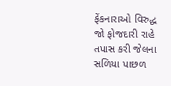ફેંકનારાઓ વિરુદ્ધ જો ફોજદારી રાહે તપાસ કરી જેલના સળિયા પાછળ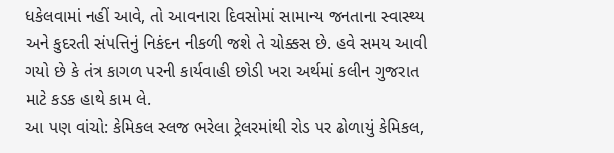ધકેલવામાં નહીં આવે, તો આવનારા દિવસોમાં સામાન્ય જનતાના સ્વાસ્થ્ય અને કુદરતી સંપત્તિનું નિકંદન નીકળી જશે તે ચોક્કસ છે. હવે સમય આવી ગયો છે કે તંત્ર કાગળ પરની કાર્યવાહી છોડી ખરા અર્થમાં કલીન ગુજરાત માટે કડક હાથે કામ લે.
આ પણ વાંચો: કેમિકલ સ્લજ ભરેલા ટ્રેલરમાંથી રોડ પર ઢોળાયું કેમિકલ,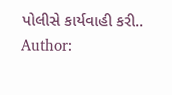પોલીસે કાર્યવાહી કરી..
Author: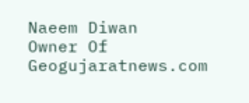Naeem Diwan
Owner Of Geogujaratnews.com